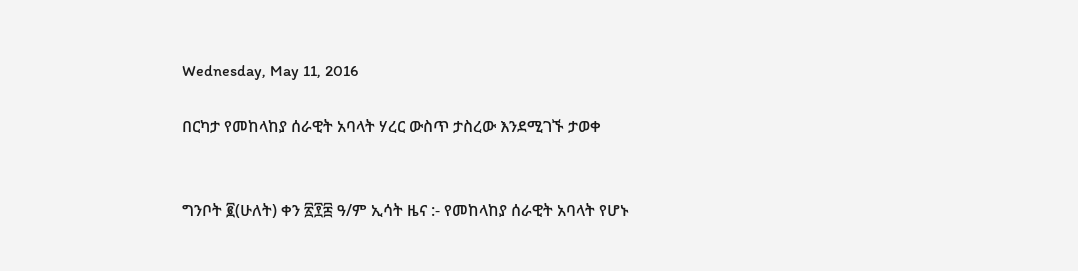Wednesday, May 11, 2016

በርካታ የመከላከያ ሰራዊት አባላት ሃረር ውስጥ ታስረው እንደሚገኙ ታወቀ


ግንቦት ፪(ሁለት) ቀን ፳፻፰ ዓ/ም ኢሳት ዜና :- የመከላከያ ሰራዊት አባላት የሆኑ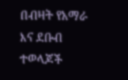በብዛት የአማራ እና ደቡብ ተወላጆች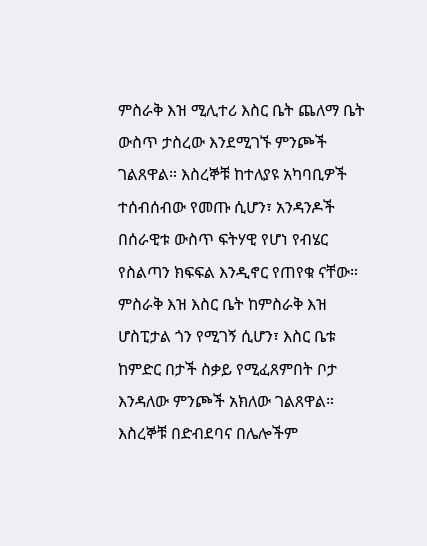ምስራቅ እዝ ሚሊተሪ እስር ቤት ጨለማ ቤት ውስጥ ታስረው እንደሚገኙ ምንጮች ገልጸዋል። እስረኞቹ ከተለያዩ አካባቢዎች ተሰብሰብው የመጡ ሲሆን፣ አንዳንዶች በሰራዊቱ ውስጥ ፍትሃዊ የሆነ የብሄር የስልጣን ክፍፍል እንዲኖር የጠየቁ ናቸው። ምስራቅ እዝ እስር ቤት ከምስራቅ እዝ ሆስፒታል ጎን የሚገኝ ሲሆን፣ እስር ቤቱ ከምድር በታች ስቃይ የሚፈጸምበት ቦታ እንዳለው ምንጮች አክለው ገልጸዋል።
እስረኞቹ በድብደባና በሌሎችም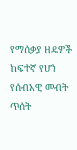የማሰቃያ ዘዴዎች ከፍተኛ የሆነ የሰብአዊ መብት ጥሰት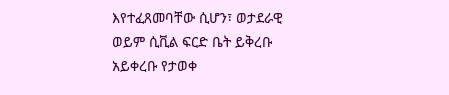እየተፈጸመባቸው ሲሆን፣ ወታደራዊ ወይም ሲቪል ፍርድ ቤት ይቅረቡ አይቀረቡ የታወቀ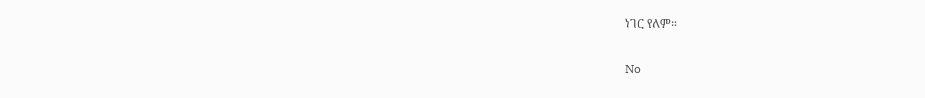ነገር የለም።

No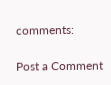comments:

Post a Comment